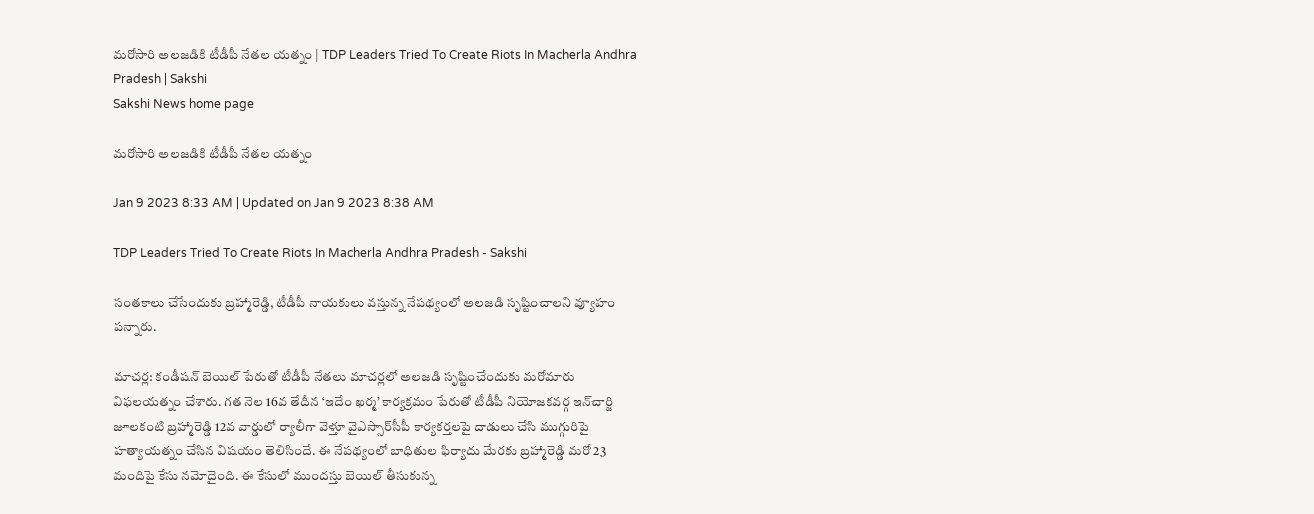మరోసారి అలజడికి టీడీపీ నేతల యత్నం | TDP Leaders Tried To Create Riots In Macherla Andhra Pradesh | Sakshi
Sakshi News home page

మరోసారి అలజడికి టీడీపీ నేతల యత్నం

Jan 9 2023 8:33 AM | Updated on Jan 9 2023 8:38 AM

TDP Leaders Tried To Create Riots In Macherla Andhra Pradesh - Sakshi

సంతకాలు చేసేందుకు బ్రహ్మారెడ్డి, టీడీపీ నాయకులు వస్తున్న నేపథ్యంలో అలజడి సృష్టించాలని వ్యూహం పన్నారు.

మాచర్ల: కండీషన్‌ బెయిల్‌ పేరుతో టీడీపీ నేతలు మాచర్లలో అలజడి సృష్టించేందుకు మరోమారు విఫలయత్నం చేశారు. గత నెల 16వ తేదీన ‘ఇదేం ఖర్మ’ కార్యక్రమం పేరుతో టీడీపీ నియోజకవర్గ ఇన్‌చార్జి జూలకంటి బ్రహ్మారెడ్డి 12వ వార్డులో ర్యాలీగా వెళ్తూ వైఎస్సార్‌సీపీ కార్యకర్తలపై దాడులు చేసి ముగ్గురిపై హత్యాయత్నం చేసిన విషయం తెలిసిందే. ఈ నేపథ్యంలో బాధితుల ఫిర్యాదు మేరకు బ్రహ్మారెడ్డి మరో 23 మందిపై కేసు నమోదైంది. ఈ కేసులో ముందస్తు బెయిల్‌ తీసుకున్న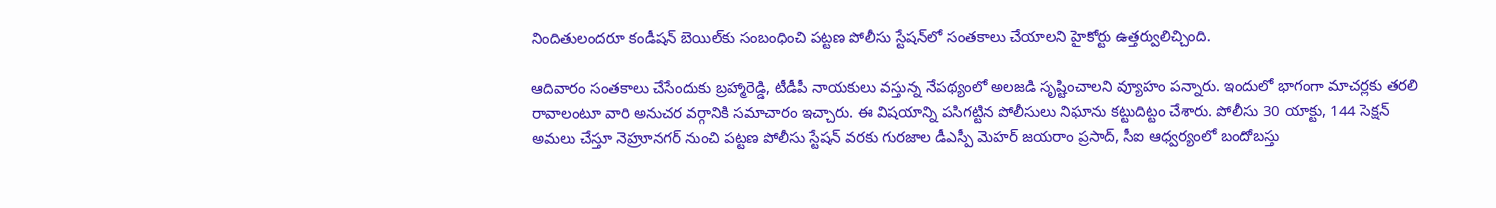నిందితులందరూ కండీషన్‌ బెయిల్‌కు సంబంధించి పట్టణ పోలీసు స్టేషన్‌లో సంతకాలు చేయాలని హైకోర్టు ఉత్తర్వులిచ్చింది.

ఆదివారం సంతకాలు చేసేందుకు బ్రహ్మారెడ్డి, టీడీపీ నాయకులు వస్తున్న నేపథ్యంలో అలజడి సృష్టించాలని వ్యూహం పన్నారు. ఇందులో భాగంగా మాచర్లకు తరలి రావాలంటూ వారి అనుచర వర్గానికి సమాచారం ఇచ్చారు. ఈ విషయాన్ని పసిగట్టిన పోలీసులు నిఘాను కట్టుదిట్టం చేశారు. పోలీసు 30 యాక్టు, 144 సెక్షన్‌ అమలు చేస్తూ నెహ్రూనగర్‌ నుంచి పట్టణ పోలీసు స్టేషన్‌ వరకు గురజాల డీఎస్పీ మెహర్‌ జయరాం ప్రసాద్, సీఐ ఆధ్వర్యంలో బందోబస్తు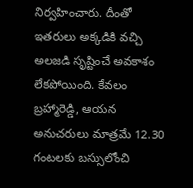నిర్వహించారు. దీంతో ఇతరులు అక్కడికి వచ్చి అలజడి సృష్టించే అవకాశం లేకపోయింది. కేవలం బ్రహ్మారెడ్డి, ఆయన అనుచరులు మాత్రమే 12.30 గంటలకు బస్సులోంచి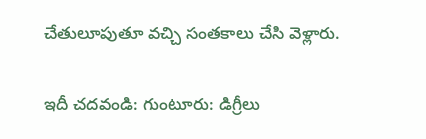చేతులూపుతూ వచ్చి సంతకాలు చేసి వెళ్లారు.

ఇదీ చదవండి: గుంటూరు: డిగ్రీలు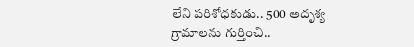లేని పరిశోధకుడు.. 500 అదృశ్య గ్రామాలను గుర్తించి..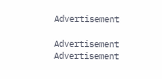Advertisement

Advertisement
Advertisement